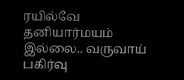ரயில்வே தனியார்மயம் இல்லை.. வருவாய் பகிர்வு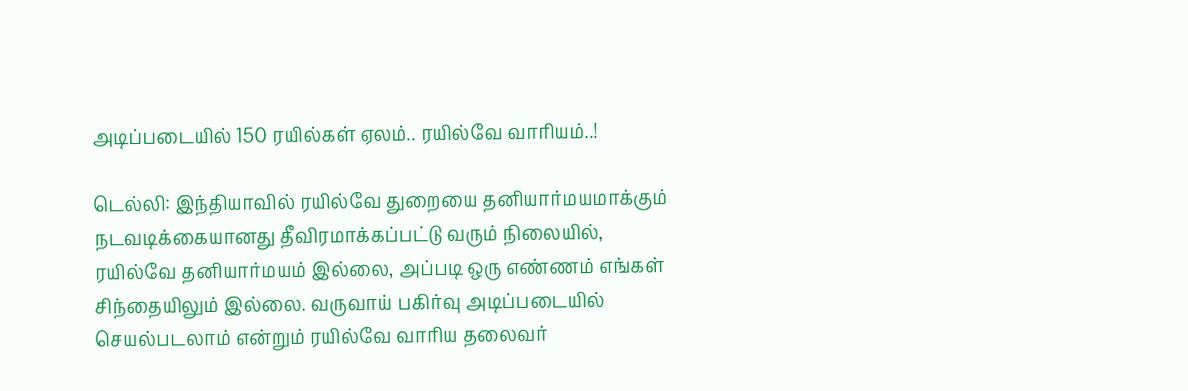அடிப்படையில் 150 ரயில்கள் ஏலம்.. ரயில்வே வாரியம்..!

டெல்லி: இந்தியாவில் ரயில்வே துறையை தனியார்மயமாக்கும் நடவடிக்கையானது தீவிரமாக்கப்பட்டு வரும் நிலையில், ரயில்வே தனியார்மயம் இல்லை, அப்படி ஒரு எண்ணம் எங்கள் சிந்தையிலும் இல்லை. வருவாய் பகிர்வு அடிப்படையில் செயல்படலாம் என்றும் ரயில்வே வாரிய தலைவர்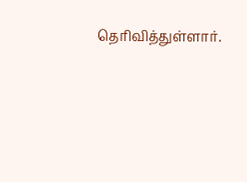தெரிவித்துள்ளார்.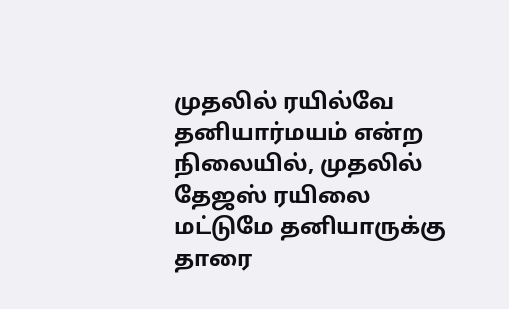முதலில் ரயில்வே தனியார்மயம் என்ற நிலையில், முதலில் தேஜஸ் ரயிலை மட்டுமே தனியாருக்கு தாரை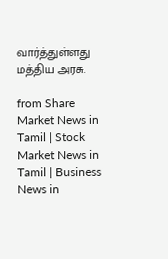வார்த்துள்ளது மத்திய அரசு.

from Share Market News in Tamil | Stock Market News in Tamil | Business News in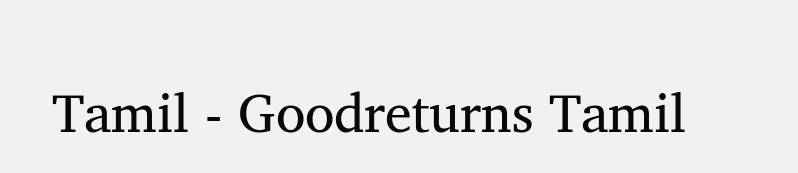Tamil - Goodreturns Tamil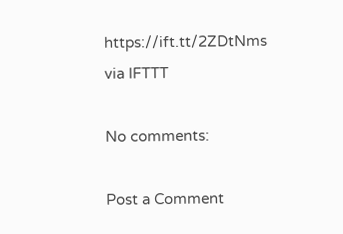https://ift.tt/2ZDtNms
via IFTTT

No comments:

Post a Comment